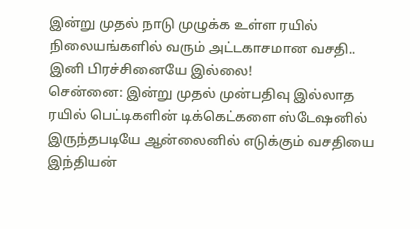இன்று முதல் நாடு முழுக்க உள்ள ரயில் நிலையங்களில் வரும் அட்டகாசமான வசதி.. இனி பிரச்சினையே இல்லை!
சென்னை: இன்று முதல் முன்பதிவு இல்லாத ரயில் பெட்டிகளின் டிக்கெட்களை ஸ்டேஷனில் இருந்தபடியே ஆன்லைனில் எடுக்கும் வசதியை இந்தியன்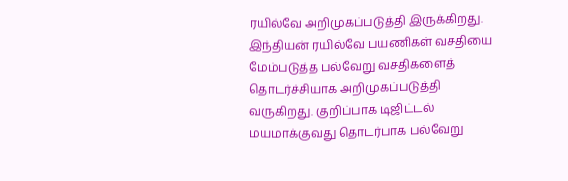ரயில்வே அறிமுகப்படுத்தி இருக்கிறது.
இந்தியன் ரயில்வே பயணிகள் வசதியை மேம்படுத்த பல்வேறு வசதிகளைத் தொடர்ச்சியாக அறிமுகப்படுத்தி வருகிறது. குறிப்பாக டிஜிட்டல் மயமாக்குவது தொடர்பாக பல்வேறு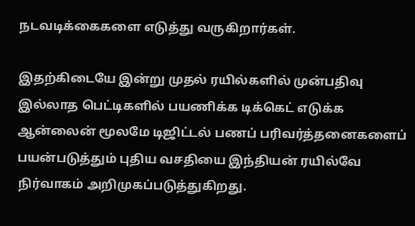நடவடிக்கைகளை எடுத்து வருகிறார்கள்.

இதற்கிடையே இன்று முதல் ரயில்களில் முன்பதிவு இல்லாத பெட்டிகளில் பயணிக்க டிக்கெட் எடுக்க ஆன்லைன் மூலமே டிஜிட்டல் பணப் பரிவர்த்தனைகளைப் பயன்படுத்தும் புதிய வசதியை இந்தியன் ரயில்வே நிர்வாகம் அறிமுகப்படுத்துகிறது.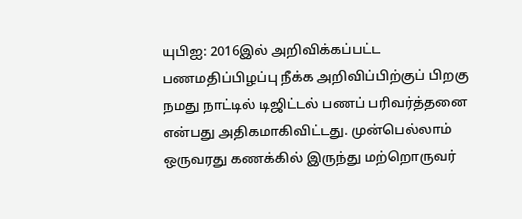யுபிஐ: 2016இல் அறிவிக்கப்பட்ட பணமதிப்பிழப்பு நீக்க அறிவிப்பிற்குப் பிறகு நமது நாட்டில் டிஜிட்டல் பணப் பரிவர்த்தனை என்பது அதிகமாகிவிட்டது. முன்பெல்லாம் ஒருவரது கணக்கில் இருந்து மற்றொருவர்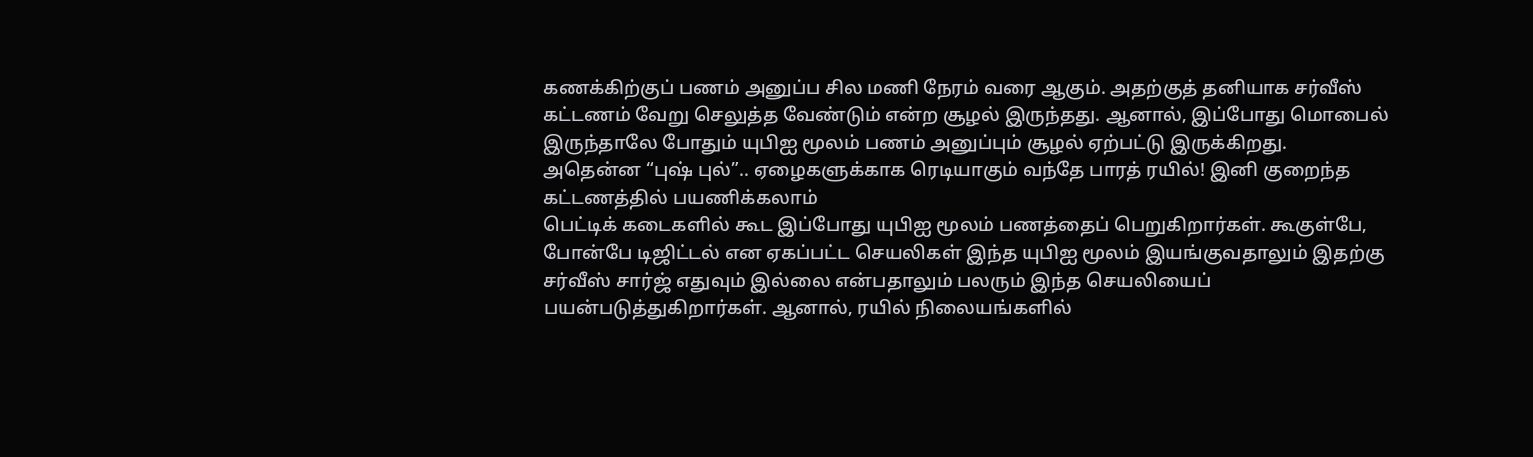கணக்கிற்குப் பணம் அனுப்ப சில மணி நேரம் வரை ஆகும். அதற்குத் தனியாக சர்வீஸ் கட்டணம் வேறு செலுத்த வேண்டும் என்ற சூழல் இருந்தது. ஆனால், இப்போது மொபைல் இருந்தாலே போதும் யுபிஐ மூலம் பணம் அனுப்பும் சூழல் ஏற்பட்டு இருக்கிறது.
அதென்ன “புஷ் புல்”.. ஏழைகளுக்காக ரெடியாகும் வந்தே பாரத் ரயில்! இனி குறைந்த கட்டணத்தில் பயணிக்கலாம்
பெட்டிக் கடைகளில் கூட இப்போது யுபிஐ மூலம் பணத்தைப் பெறுகிறார்கள். கூகுள்பே, போன்பே டிஜிட்டல் என ஏகப்பட்ட செயலிகள் இந்த யுபிஐ மூலம் இயங்குவதாலும் இதற்கு சர்வீஸ் சார்ஜ் எதுவும் இல்லை என்பதாலும் பலரும் இந்த செயலியைப் பயன்படுத்துகிறார்கள். ஆனால், ரயில் நிலையங்களில்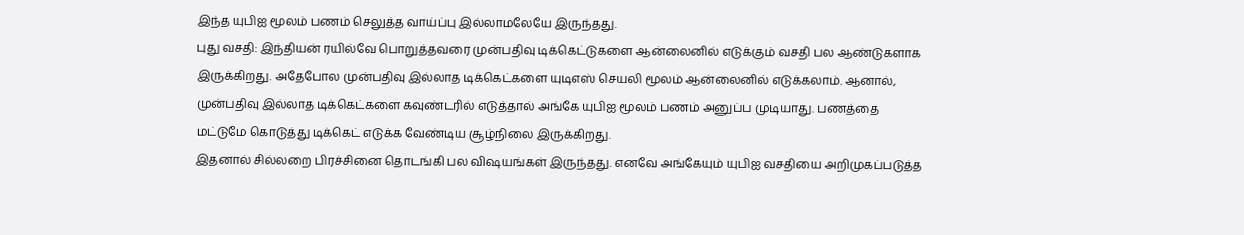இந்த யுபிஐ மூலம் பணம் செலுத்த வாய்ப்பு இல்லாமலேயே இருந்தது.
புது வசதி: இந்தியன் ரயில்வே பொறுத்தவரை முன்பதிவு டிக்கெட்டுகளை ஆன்லைனில் எடுக்கும் வசதி பல ஆண்டுகளாக இருக்கிறது. அதேபோல முன்பதிவு இல்லாத டிக்கெட்களை யுடிஎஸ் செயலி மூலம் ஆன்லைனில் எடுக்கலாம். ஆனால், முன்பதிவு இல்லாத டிக்கெட்களை கவுண்டரில் எடுத்தால் அங்கே யுபிஐ மூலம் பணம் அனுப்ப முடியாது. பணத்தை மட்டுமே கொடுத்து டிக்கெட் எடுக்க வேண்டிய சூழ்நிலை இருக்கிறது.
இதனால் சில்லறை பிரச்சினை தொடங்கி பல விஷயங்கள் இருந்தது. எனவே அங்கேயும் யுபிஐ வசதியை அறிமுகப்படுத்த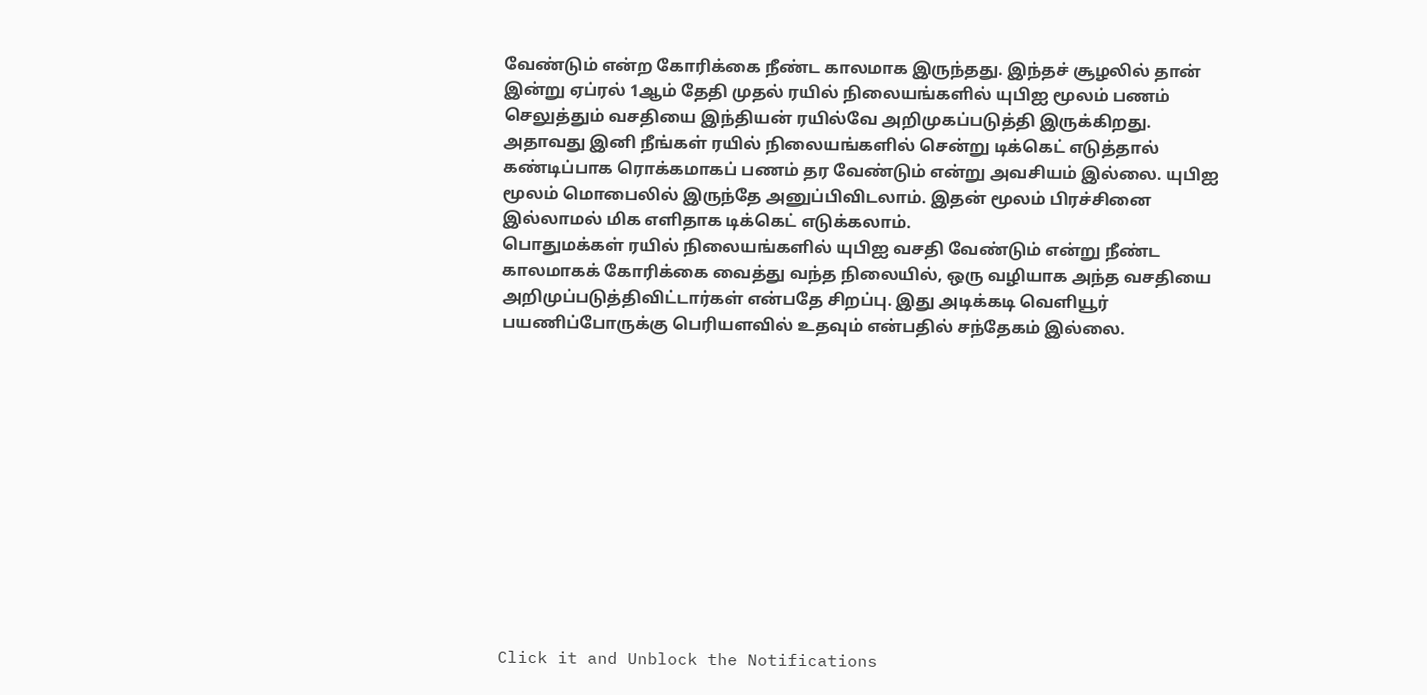வேண்டும் என்ற கோரிக்கை நீண்ட காலமாக இருந்தது. இந்தச் சூழலில் தான் இன்று ஏப்ரல் 1ஆம் தேதி முதல் ரயில் நிலையங்களில் யுபிஐ மூலம் பணம் செலுத்தும் வசதியை இந்தியன் ரயில்வே அறிமுகப்படுத்தி இருக்கிறது.
அதாவது இனி நீங்கள் ரயில் நிலையங்களில் சென்று டிக்கெட் எடுத்தால் கண்டிப்பாக ரொக்கமாகப் பணம் தர வேண்டும் என்று அவசியம் இல்லை. யுபிஐ மூலம் மொபைலில் இருந்தே அனுப்பிவிடலாம். இதன் மூலம் பிரச்சினை இல்லாமல் மிக எளிதாக டிக்கெட் எடுக்கலாம்.
பொதுமக்கள் ரயில் நிலையங்களில் யுபிஐ வசதி வேண்டும் என்று நீண்ட காலமாகக் கோரிக்கை வைத்து வந்த நிலையில், ஒரு வழியாக அந்த வசதியை அறிமுப்படுத்திவிட்டார்கள் என்பதே சிறப்பு. இது அடிக்கடி வெளியூர் பயணிப்போருக்கு பெரியளவில் உதவும் என்பதில் சந்தேகம் இல்லை.












Click it and Unblock the Notifications